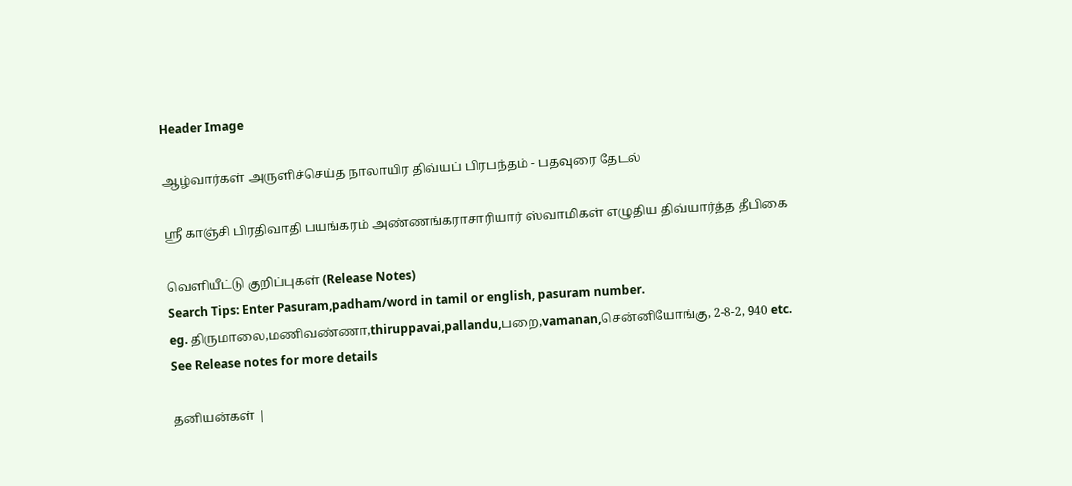Header Image

ஆழ்வார்கள் அருளிச்செய்த நாலாயிர திவ்யப் பிரபந்தம் - பதவுரை தேடல்

ஸ்ரீ காஞ்சி பிரதிவாதி பயங்கரம் அண்ணங்கராசாரியார் ஸ்வாமிகள் எழுதிய திவ்யார்த்த தீபிகை

வெளியீட்டு குறிப்புகள் (Release Notes)
Search Tips: Enter Pasuram,padham/word in tamil or english, pasuram number.
eg. திருமாலை,மணிவண்ணா,thiruppavai,pallandu,பறை,vamanan,சென்னியோங்கு, 2-8-2, 940 etc.
See Release notes for more details

தனியன்கள் |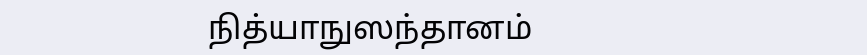நித்யாநுஸந்தானம்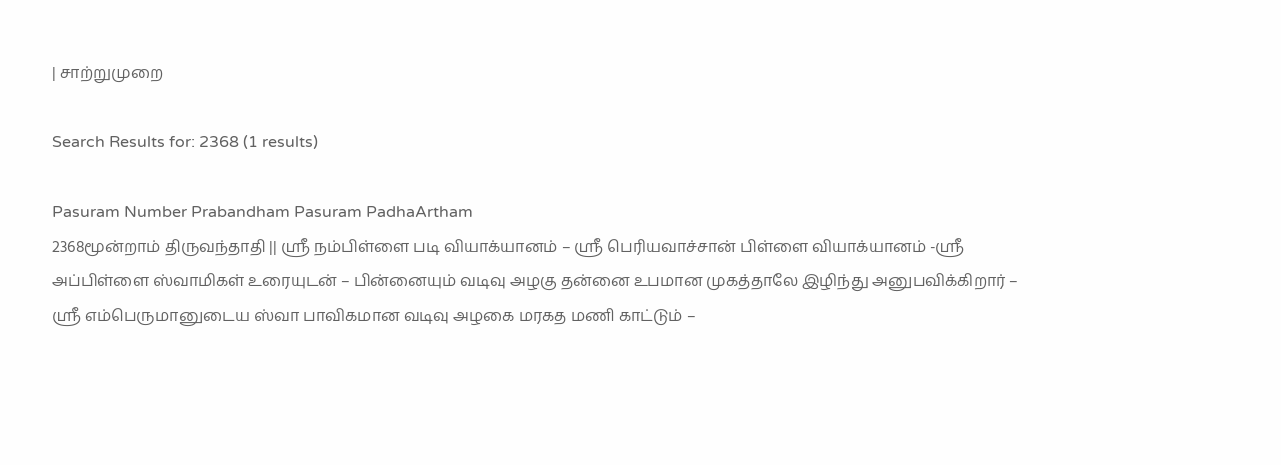| சாற்றுமுறை

Search Results for: 2368 (1 results)

Pasuram Number Prabandham Pasuram PadhaArtham
2368மூன்றாம் திருவந்தாதி || ஸ்ரீ நம்பிள்ளை படி வியாக்யானம் – ஸ்ரீ பெரியவாச்சான் பிள்ளை வியாக்யானம் -ஸ்ரீ அப்பிள்ளை ஸ்வாமிகள் உரையுடன் – பின்னையும் வடிவு அழகு தன்னை உபமான முகத்தாலே இழிந்து அனுபவிக்கிறார் – ஸ்ரீ எம்பெருமானுடைய ஸ்வா பாவிகமான வடிவு அழகை மரகத மணி காட்டும் –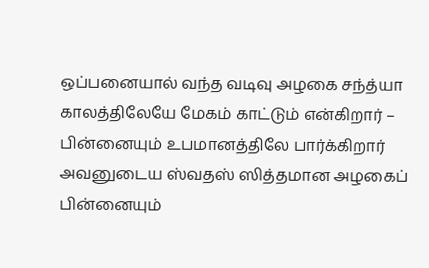ஒப்பனையால் வந்த வடிவு அழகை சந்த்யா காலத்திலேயே மேகம் காட்டும் என்கிறார் – பின்னையும் உபமானத்திலே பார்க்கிறார் அவனுடைய ஸ்வதஸ் ஸித்தமான அழகைப் பின்னையும்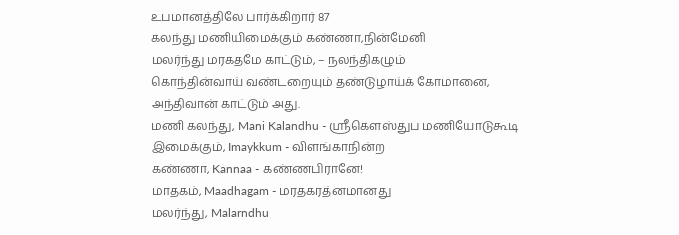உபமானத்திலே பார்க்கிறார் 87
கலந்து மணியிமைக்கும் கண்ணா,நின்மேனி
மலர்ந்து மரகதமே காட்டும், – நலந்திகழும்
கொந்தின்வாய் வண்டறையும் தண்டுழாய்க் கோமானை,
அந்திவான் காட்டும் அது.
மணி கலந்து, Mani Kalandhu - ஸ்ரீகௌஸ்துப மணியோடுகூடி
இமைக்கும், Imaykkum - விளங்காநின்ற
கண்ணா, Kannaa - கண்ணபிரானே!
மாதகம், Maadhagam - மரதகரத்னமானது
மலர்ந்து, Malarndhu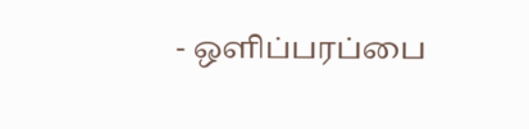- ஒளிப்பரப்பை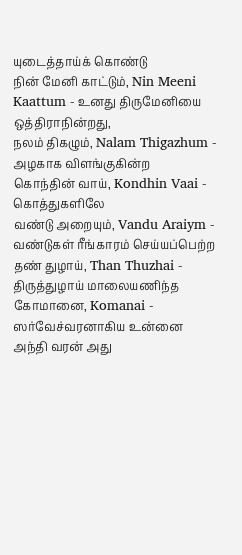யுடைத்தாய்க் கொண்டு
நின் மேனி காட்டும், Nin Meeni Kaattum - உனது திருமேனியை ஒத்திராநின்றது,
நலம் திகழும், Nalam Thigazhum - அழகாக விளங்குகின்ற
கொந்தின் வாய், Kondhin Vaai - கொத்துகளிலே
வண்டு அறையும், Vandu Araiym - வண்டுகள் ரீங்காரம் செய்யப்பெற்ற
தண் துழாய், Than Thuzhai - திருத்துழாய் மாலையணிந்த
கோமானை, Komanai - ஸர்வேச்வரனாகிய உன்னை
அந்தி வரன் அது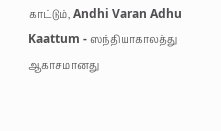காட்டும், Andhi Varan Adhu Kaattum - ஸந்தியாகாலத்து ஆகாசமானது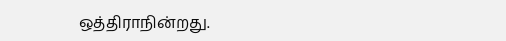ஒத்திராநின்றது.